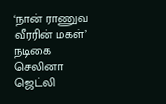‘நான் ராணுவ வீரரின் மகள்’ நடிகை செலினா ஜெட்லி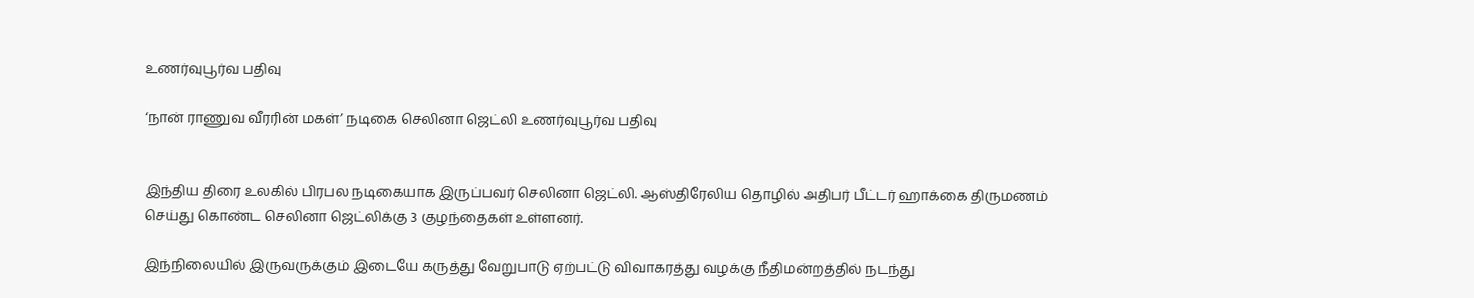உணர்வுபூர்வ பதிவு

‘நான் ராணுவ வீரரின் மகள்’ நடிகை செலினா ஜெட்லி உணர்வுபூர்வ பதிவு


இந்திய திரை உலகில் பிரபல நடிகையாக இருப்பவர் செலினா ஜெட்லி. ஆஸ்திரேலிய தொழில் அதிபர் பீட்டர் ஹாக்கை திருமணம் செய்து கொண்ட செலினா ஜெட்லிக்கு 3 குழந்தைகள் உள்ளனர்.

இந்நிலையில் இருவருக்கும் இடையே கருத்து வேறுபாடு ஏற்பட்டு விவாகரத்து வழக்கு நீதிமன்றத்தில் நடந்து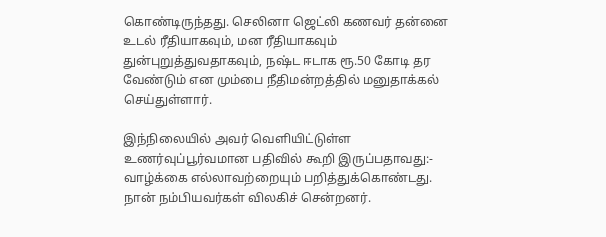கொண்டிருந்தது. செலினா ஜெட்லி கணவர் தன்னை உடல் ரீதியாகவும், மன ரீதியாகவும் துன்புறுத்துவதாகவும், நஷ்ட ஈடாக ரூ.50 கோடி தர வேண்டும் என மும்பை நீதிமன்றத்தில் மனுதாக்கல் செய்துள்ளார்.

இந்நிலையில் அவர் வெளியிட்டுள்ள உணர்வுப்பூர்வமான பதிவில் கூறி இருப்பதாவது:- வாழ்க்கை எல்லாவற்றையும் பறித்துக்கொண்டது. நான் நம்பியவர்கள் விலகிச் சென்றனர்.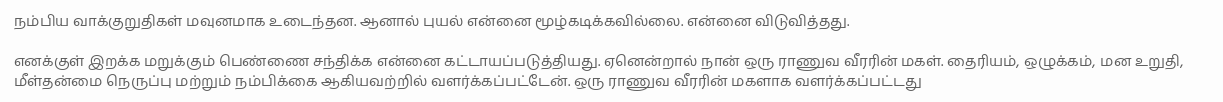நம்பிய வாக்குறுதிகள் மவுனமாக உடைந்தன. ஆனால் புயல் என்னை மூழ்கடிக்கவில்லை. என்னை விடுவித்தது.

எனக்குள் இறக்க மறுக்கும் பெண்ணை சந்திக்க என்னை கட்டாயப்படுத்தியது. ஏனென்றால் நான் ஒரு ராணுவ வீரரின் மகள். தைரியம், ஒழுக்கம், மன உறுதி, மீள்தன்மை நெருப்பு மற்றும் நம்பிக்கை ஆகியவற்றில் வளர்க்கப்பட்டேன். ஒரு ராணுவ வீரரின் மகளாக வளர்க்கப்பட்டது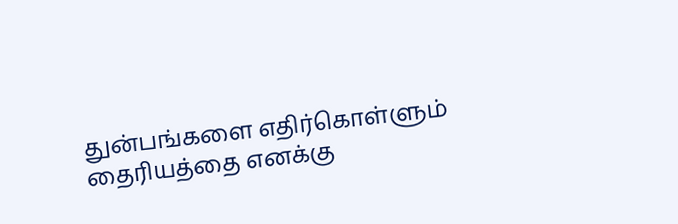துன்பங்களை எதிர்கொள்ளும் தைரியத்தை எனக்கு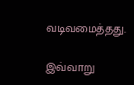வடிவமைத்தது.

இவ்வாறு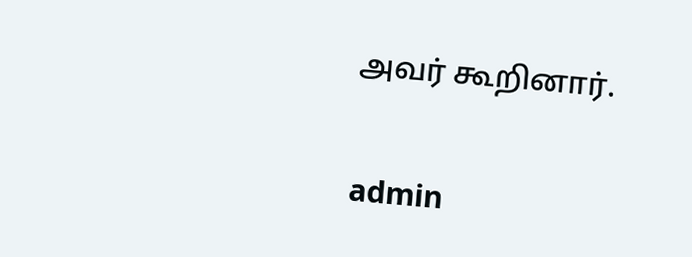அவர் கூறினார்.


admin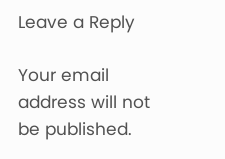Leave a Reply

Your email address will not be published.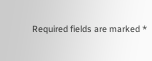Required fields are marked *